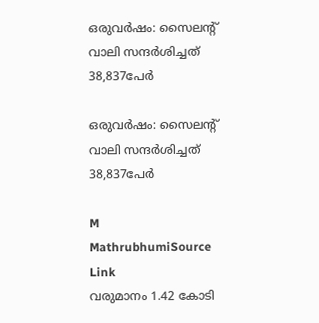ഒരുവർഷം: സൈലന്റ് വാലി സന്ദർശിച്ചത് 38,837പേർ

ഒരുവർഷം: സൈലന്റ് വാലി സന്ദർശിച്ചത് 38,837പേർ

M
MathrubhumiSource Link
വരുമാനം 1.42 കോടി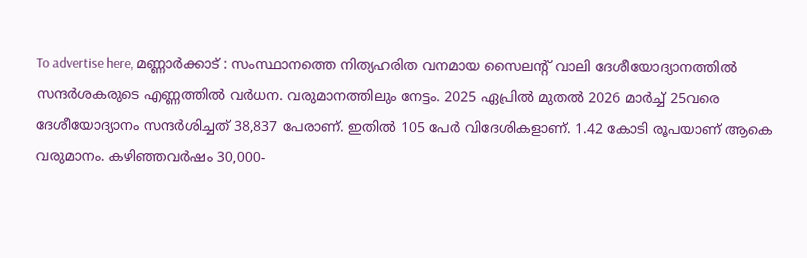To advertise here, മണ്ണാർക്കാട് : സംസ്ഥാനത്തെ നിത്യഹരിത വനമായ സൈലന്റ് വാലി ദേശീയോദ്യാനത്തിൽ സന്ദർശകരുടെ എണ്ണത്തിൽ വർധന. വരുമാനത്തിലും നേട്ടം. 2025 ഏപ്രിൽ മുതൽ 2026 മാർച്ച് 25വരെ ദേശീയോദ്യാനം സന്ദർശിച്ചത് 38,837 പേരാണ്. ഇതിൽ 105 പേർ വിദേശികളാണ്‌. 1.42 കോടി രൂപയാണ് ആകെ വരുമാനം. കഴിഞ്ഞവർഷം 30,000-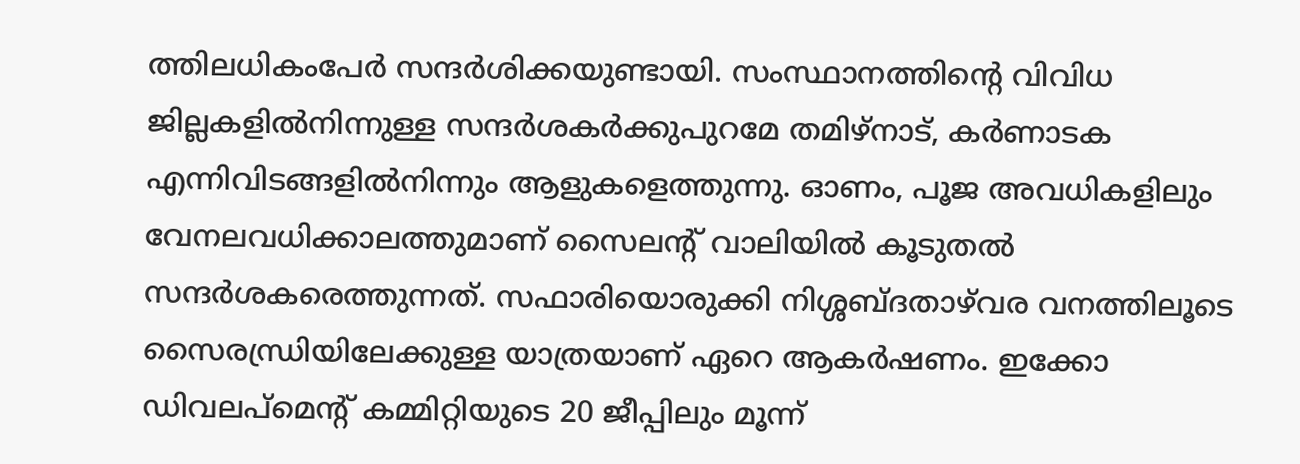ത്തിലധികംപേർ സന്ദർശിക്കയുണ്ടായി. സംസ്ഥാനത്തിന്റെ വിവിധ ജില്ലകളിൽനിന്നുള്ള സന്ദർശകർക്കുപുറമേ തമിഴ്‌നാട്, കർണാടക എന്നിവിടങ്ങളിൽനിന്നും ആളുകളെത്തുന്നു. ഓണം, പൂജ അവധികളിലും വേനലവധിക്കാലത്തുമാണ് സൈലന്റ് വാലിയിൽ കൂടുതൽ സന്ദർശകരെത്തുന്നത്. സഫാരിയൊരുക്കി നിശ്ശബ്ദതാഴ്‌വര വനത്തിലൂടെ സൈരന്ധ്രിയിലേക്കുള്ള യാത്രയാണ് ഏറെ ആകർഷണം. ഇക്കോ ഡിവലപ്‌മെന്റ് കമ്മിറ്റിയുടെ 20 ജീപ്പിലും മൂന്ന്‌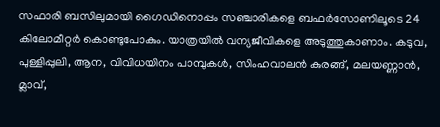സഫാരി ബസിലുമായി ഗൈഡിനൊപ്പം സഞ്ചാരികളെ ബഫർസോണിലൂടെ 24 കിലോമീറ്റർ കൊണ്ടുപോകും. യാത്രയിൽ വന്യജീവികളെ അടുത്തുകാണാം. കടുവ, പുള്ളിപ്പുലി, ആന, വിവിധയിനം പാമ്പുകൾ, സിംഹവാലൻ കുരങ്ങ്, മലയണ്ണാൻ, മ്ലാവ്,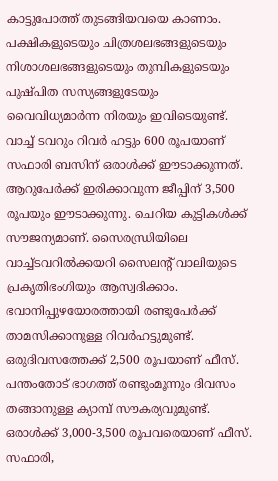കാട്ടുപോത്ത് തുടങ്ങിയവയെ കാണാം. പക്ഷികളുടെയും ചിത്രശലഭങ്ങളുടെയും നിശാശലഭങ്ങളുടെയും തുമ്പികളുടെയും പുഷ്പിത സസ്യങ്ങളുടേയും വൈവിധ്യമാർന്ന നിരയും ഇവിടെയുണ്ട്. വാച്ച് ടവറും റിവർ ഹട്ടും 600 രൂപയാണ് സഫാരി ബസിന് ഒരാൾക്ക് ഈടാക്കുന്നത്. ആറുപേർക്ക് ഇരിക്കാവുന്ന ജീപ്പിന് 3,500 രൂപയും ഈടാക്കുന്നു. ചെറിയ കുട്ടികൾക്ക് സൗജന്യമാണ്. സൈരന്ധ്രിയിലെ വാച്ച്ടവറിൽക്കയറി സൈലന്റ് വാലിയുടെ പ്രകൃതിഭംഗിയും ആസ്വദിക്കാം. ഭവാനിപ്പുഴയോരത്തായി രണ്ടുപേർക്ക് താമസിക്കാനുള്ള റിവർഹട്ടുമുണ്ട്. ഒരുദിവസത്തേക്ക് 2,500 രൂപയാണ് ഫീസ്. പന്തംതോട് ഭാഗത്ത് രണ്ടുംമൂന്നും ദിവസം തങ്ങാനുള്ള ക്യാമ്പ് സൗകര്യവുമുണ്ട്. ഒരാൾക്ക് 3,000-3,500 രൂപവരെയാണ് ഫീസ്. സഫാരി,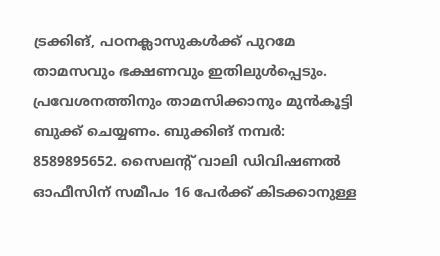ട്രക്കിങ്, പഠനക്ലാസുകൾക്ക് പുറമേ താമസവും ഭക്ഷണവും ഇതിലുൾപ്പെടും. പ്രവേശനത്തിനും താമസിക്കാനും മുൻകൂട്ടി ബുക്ക് ചെയ്യണം. ബുക്കിങ് നമ്പർ: 8589895652. സൈലന്റ് വാലി ഡിവിഷണൽ ഓഫീസിന് സമീപം 16 പേർക്ക് കിടക്കാനുള്ള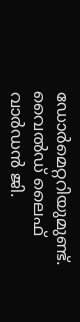ഡോർമെറ്ററിയുമുണ്ട്. വൈൽഡ് ലൈഫ് വാർഡൻ ജി.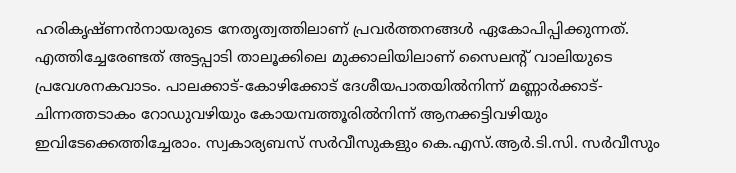ഹരികൃഷ്ണൻനായരുടെ നേതൃത്വത്തിലാണ് പ്രവർത്തനങ്ങൾ ഏകോപിപ്പിക്കുന്നത്. എത്തിച്ചേരേണ്ടത് അട്ടപ്പാടി താലൂക്കിലെ മുക്കാലിയിലാണ് സൈലന്റ് വാലിയുടെ പ്രവേശനകവാടം. പാലക്കാട്-കോഴിക്കോട് ദേശീയപാതയിൽനിന്ന് മണ്ണാർക്കാട്-ചിന്നത്തടാകം റോഡുവഴിയും കോയമ്പത്തൂരിൽനിന്ന് ആനക്കട്ടിവഴിയും ഇവിടേക്കെത്തിച്ചേരാം. സ്വകാര്യബസ് സർവീസുകളും കെ.എസ്.ആർ.ടി.സി. സർവീസും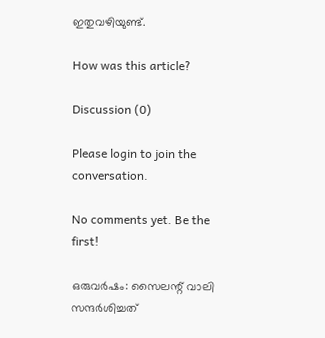ഇതുവഴിയുണ്ട്.

How was this article?

Discussion (0)

Please login to join the conversation.

No comments yet. Be the first!

ഒരുവർഷം: സൈലന്റ് വാലി സന്ദർശിച്ചത്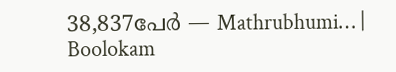38,837പേർ — Mathrubhumi… | Boolokam